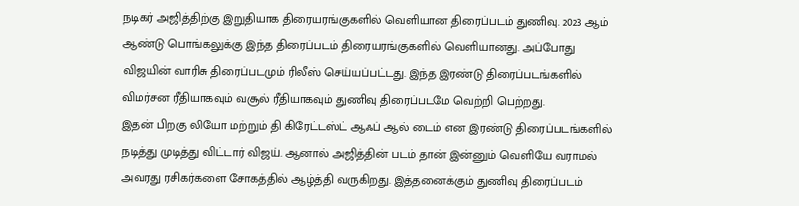நடிகர் அஜித்திற்கு இறுதியாக திரையரங்குகளில் வெளியான திரைப்படம் துணிவு. 2023 ஆம் ஆண்டு பொங்கலுக்கு இந்த திரைப்படம் திரையரங்குகளில் வெளியானது. அப்போது விஜயின் வாரிசு திரைப்படமும் ரிலீஸ் செய்யப்பட்டது. இந்த இரண்டு திரைப்படங்களில் விமர்சன ரீதியாகவும் வசூல் ரீதியாகவும் துணிவு திரைப்படமே வெற்றி பெற்றது.
இதன் பிறகு லியோ மற்றும் தி கிரேட்டஸ்ட் ஆஃப் ஆல் டைம் என இரண்டு திரைப்படங்களில் நடித்து முடித்து விட்டார் விஜய். ஆனால் அஜித்தின் படம் தான் இன்னும் வெளியே வராமல் அவரது ரசிகர்களை சோகத்தில் ஆழ்த்தி வருகிறது. இத்தனைக்கும் துணிவு திரைப்படம்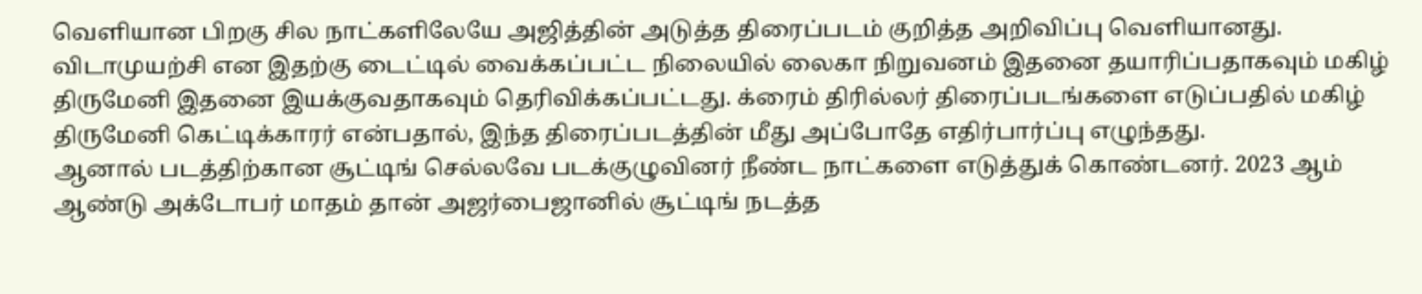வெளியான பிறகு சில நாட்களிலேயே அஜித்தின் அடுத்த திரைப்படம் குறித்த அறிவிப்பு வெளியானது.
விடாமுயற்சி என இதற்கு டைட்டில் வைக்கப்பட்ட நிலையில் லைகா நிறுவனம் இதனை தயாரிப்பதாகவும் மகிழ் திருமேனி இதனை இயக்குவதாகவும் தெரிவிக்கப்பட்டது. க்ரைம் திரில்லர் திரைப்படங்களை எடுப்பதில் மகிழ் திருமேனி கெட்டிக்காரர் என்பதால், இந்த திரைப்படத்தின் மீது அப்போதே எதிர்பார்ப்பு எழுந்தது.
ஆனால் படத்திற்கான சூட்டிங் செல்லவே படக்குழுவினர் நீண்ட நாட்களை எடுத்துக் கொண்டனர். 2023 ஆம் ஆண்டு அக்டோபர் மாதம் தான் அஜர்பைஜானில் சூட்டிங் நடத்த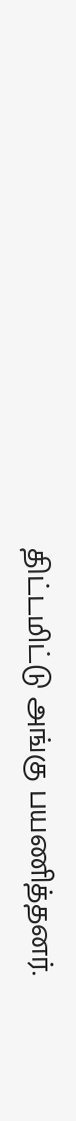திட்டமிட்டு அங்கு பயணித்தனர்.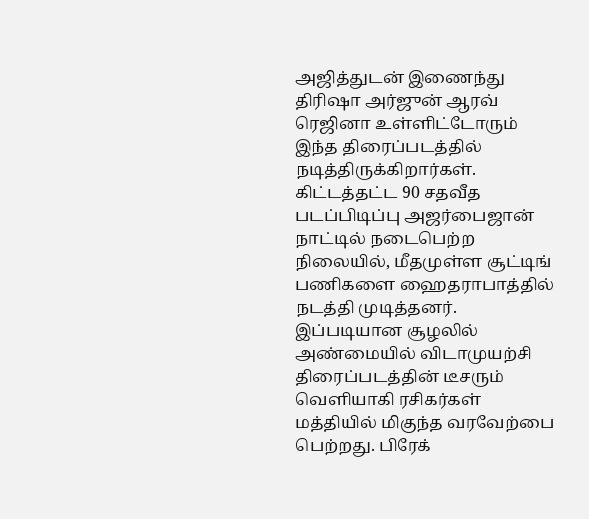அஜித்துடன் இணைந்து திரிஷா அர்ஜுன் ஆரவ் ரெஜினா உள்ளிட்டோரும் இந்த திரைப்படத்தில் நடித்திருக்கிறார்கள்.
கிட்டத்தட்ட 90 சதவீத படப்பிடிப்பு அஜர்பைஜான் நாட்டில் நடைபெற்ற நிலையில், மீதமுள்ள சூட்டிங் பணிகளை ஹைதராபாத்தில் நடத்தி முடித்தனர். இப்படியான சூழலில் அண்மையில் விடாமுயற்சி திரைப்படத்தின் டீசரும் வெளியாகி ரசிகர்கள் மத்தியில் மிகுந்த வரவேற்பை பெற்றது. பிரேக்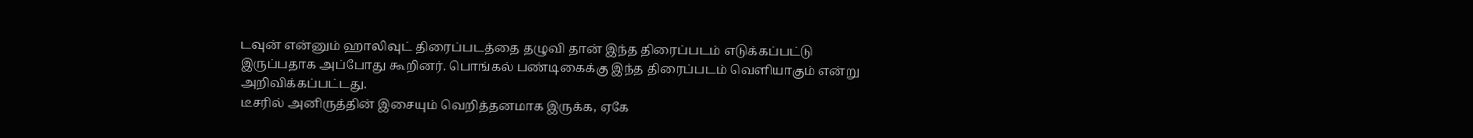டவுன் என்னும் ஹாலிவுட் திரைப்படத்தை தழுவி தான் இந்த திரைப்படம் எடுக்கப்பட்டு இருப்பதாக அப்போது கூறினர். பொங்கல் பண்டிகைக்கு இந்த திரைப்படம் வெளியாகும் என்று அறிவிக்கப்பட்டது.
டீசரில் அனிருத்தின் இசையும் வெறித்தனமாக இருக்க, ஏகே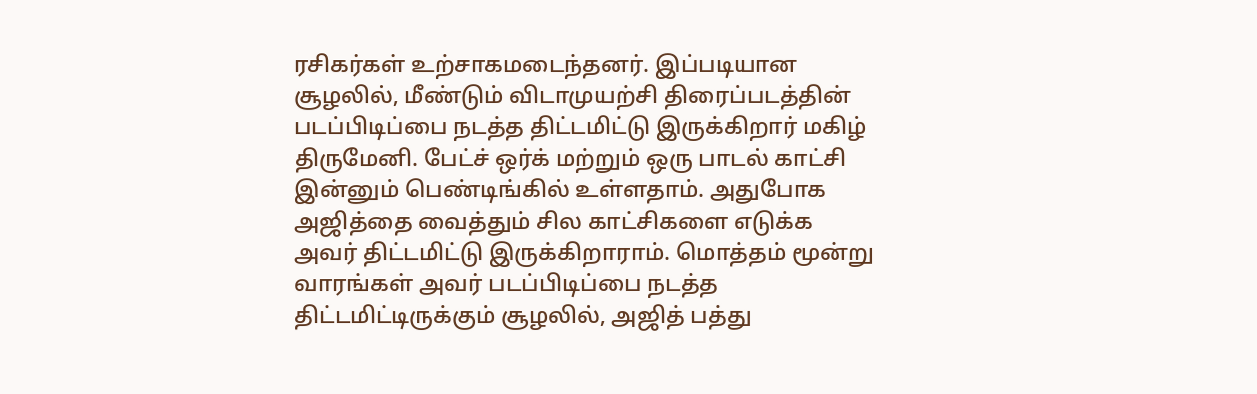ரசிகர்கள் உற்சாகமடைந்தனர். இப்படியான சூழலில், மீண்டும் விடாமுயற்சி திரைப்படத்தின் படப்பிடிப்பை நடத்த திட்டமிட்டு இருக்கிறார் மகிழ் திருமேனி. பேட்ச் ஒர்க் மற்றும் ஒரு பாடல் காட்சி இன்னும் பெண்டிங்கில் உள்ளதாம். அதுபோக அஜித்தை வைத்தும் சில காட்சிகளை எடுக்க அவர் திட்டமிட்டு இருக்கிறாராம். மொத்தம் மூன்று வாரங்கள் அவர் படப்பிடிப்பை நடத்த திட்டமிட்டிருக்கும் சூழலில், அஜித் பத்து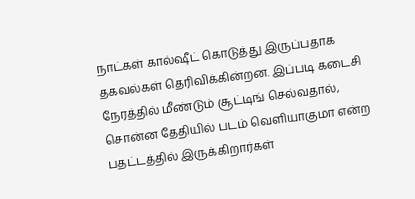நாட்கள் கால்ஷீட் கொடுத்து இருப்பதாக தகவல்கள் தெரிவிக்கின்றன. இப்படி கடைசி நேரத்தில் மீண்டும் சூட்டிங் செல்வதால், சொன்ன தேதியில் படம் வெளியாகுமா என்ற பதட்டத்தில் இருக்கிறார்கள்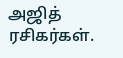அஜித் ரசிகர்கள்.